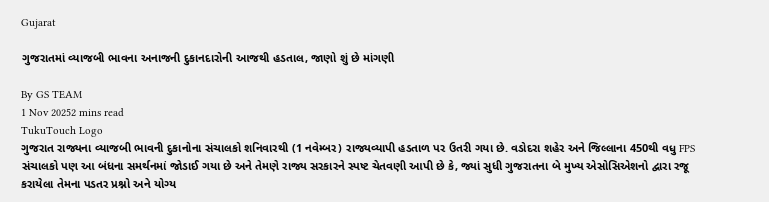Gujarat

ગુજરાતમાં વ્યાજબી ભાવના અનાજની દુકાનદારોની આજથી હડતાલ, જાણો શું છે માંગણી

By GS TEAM
1 Nov 20252 mins read
TukuTouch Logo
ગુજરાત રાજ્યના વ્યાજબી ભાવની દુકાનોના સંચાલકો શનિવારથી (1 નવેમ્બર) રાજ્યવ્યાપી હડતાળ પર ઉતરી ગયા છે. વડોદરા શહેર અને જિલ્લાના 450થી વધુ FPS સંચાલકો પણ આ બંધના સમર્થનમાં જોડાઈ ગયા છે અને તેમણે રાજ્ય સરકારને સ્પષ્ટ ચેતવણી આપી છે કે, જ્યાં સુધી ગુજરાતના બે મુખ્ય એસોસિએશનો દ્વારા રજૂ કરાયેલા તેમના પડતર પ્રશ્નો અને યોગ્ય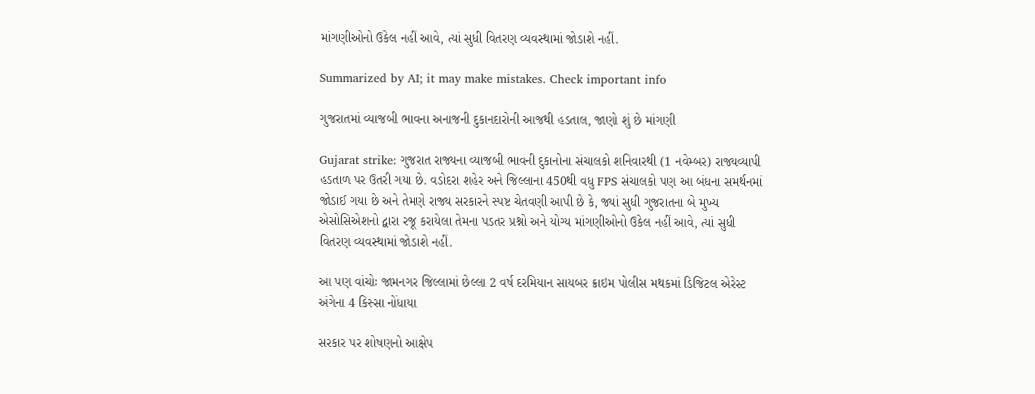માંગણીઓનો ઉકેલ નહીં આવે, ત્યાં સુધી વિતરણ વ્યવસ્થામાં જોડાશે નહીં.

Summarized by AI; it may make mistakes. Check important info

ગુજરાતમાં વ્યાજબી ભાવના અનાજની દુકાનદારોની આજથી હડતાલ, જાણો શું છે માંગણી

Gujarat strike: ગુજરાત રાજ્યના વ્યાજબી ભાવની દુકાનોના સંચાલકો શનિવારથી (1 નવેમ્બર) રાજ્યવ્યાપી હડતાળ પર ઉતરી ગયા છે. વડોદરા શહેર અને જિલ્લાના 450થી વધુ FPS સંચાલકો પણ આ બંધના સમર્થનમાં જોડાઈ ગયા છે અને તેમણે રાજ્ય સરકારને સ્પષ્ટ ચેતવણી આપી છે કે, જ્યાં સુધી ગુજરાતના બે મુખ્ય એસોસિએશનો દ્વારા રજૂ કરાયેલા તેમના પડતર પ્રશ્નો અને યોગ્ય માંગણીઓનો ઉકેલ નહીં આવે, ત્યાં સુધી વિતરણ વ્યવસ્થામાં જોડાશે નહીં.

આ પણ વાંચોઃ જામનગર જિલ્લામાં છેલ્લા 2 વર્ષ દરમિયાન સાયબર ક્રાઇમ પોલીસ મથકમાં ડિજિટલ એરેસ્ટ અંગેના 4 કિસ્સા નોંધાયા

સરકાર પર શોષણનો આક્ષેપ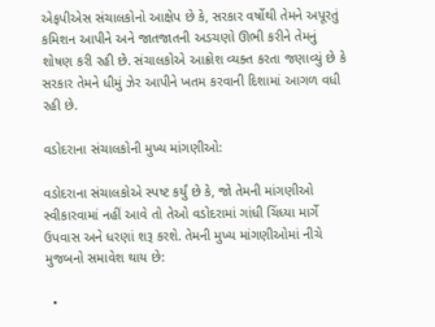એફપીએસ સંચાલકોનો આક્ષેપ છે કે, સરકાર વર્ષોથી તેમને અપૂરતું કમિશન આપીને અને જાતજાતની અડચણો ઊભી કરીને તેમનું શોષણ કરી રહી છે. સંચાલકોએ આક્રોશ વ્યક્ત કરતા જણાવ્યું છે કે સરકાર તેમને ધીમું ઝેર આપીને ખતમ કરવાની દિશામાં આગળ વધી રહી છે.

વડોદરાના સંચાલકોની મુખ્ય માંગણીઓ:

વડોદરાના સંચાલકોએ સ્પષ્ટ કર્યું છે કે, જો તેમની માંગણીઓ સ્વીકારવામાં નહીં આવે તો તેઓ વડોદરામાં ગાંધી ચિંધ્યા માર્ગે ઉપવાસ અને ધરણાં શરૂ કરશે. તેમની મુખ્ય માંગણીઓમાં નીચે મુજબનો સમાવેશ થાય છે:

  •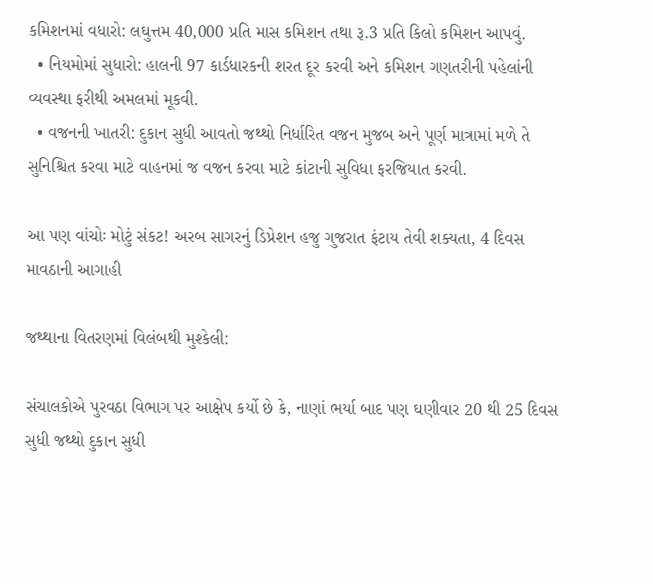કમિશનમાં વધારો: લઘુત્તમ 40,000 પ્રતિ માસ કમિશન તથા રૂ.3 પ્રતિ કિલો કમિશન આપવું.
  • નિયમોમાં સુધારો: હાલની 97 કાર્ડધારકની શરત દૂર કરવી અને કમિશન ગણતરીની પહેલાંની વ્યવસ્થા ફરીથી અમલમાં મૂકવી.
  • વજનની ખાતરી: દુકાન સુધી આવતો જથ્થો નિર્ધારિત વજન મુજબ અને પૂર્ણ માત્રામાં મળે તે સુનિશ્ચિત કરવા માટે વાહનમાં જ વજન કરવા માટે કાંટાની સુવિધા ફરજિયાત કરવી.

આ પણ વાંચોઃ મોટું સંકટ! અરબ સાગરનું ડિપ્રેશન હજુ ગુજરાત ફંટાય તેવી શક્યતા, 4 દિવસ માવઠાની આગાહી

જથ્થાના વિતરણમાં વિલંબથી મુશ્કેલી:

સંચાલકોએ પુરવઠા વિભાગ પર આક્ષેપ કર્યો છે કે, નાણાં ભર્યા બાદ પણ ઘણીવાર 20 થી 25 દિવસ સુધી જથ્થો દુકાન સુધી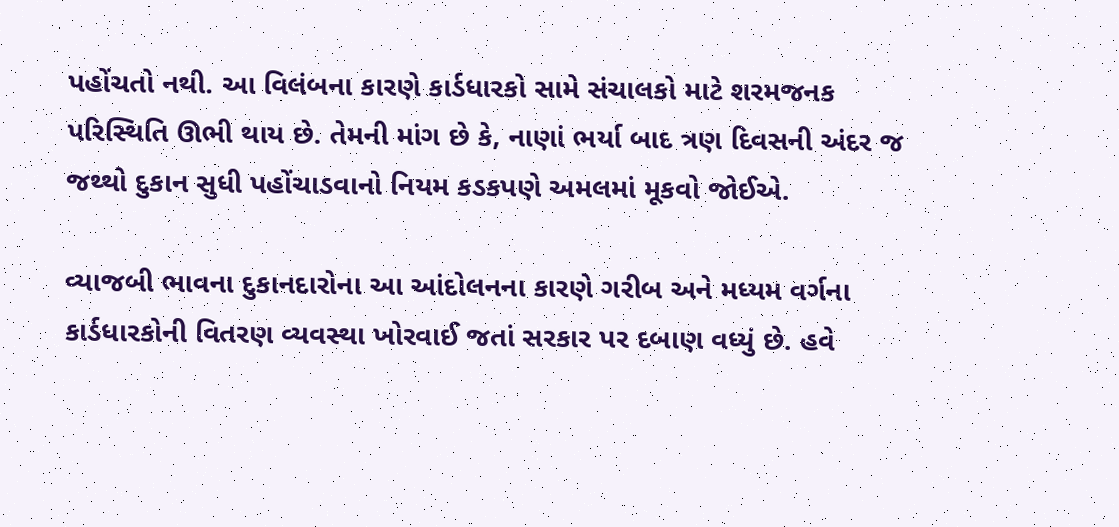પહોંચતો નથી. આ વિલંબના કારણે કાર્ડધારકો સામે સંચાલકો માટે શરમજનક પરિસ્થિતિ ઊભી થાય છે. તેમની માંગ છે કે, નાણાં ભર્યા બાદ ત્રણ દિવસની અંદર જ જથ્થો દુકાન સુધી પહોંચાડવાનો નિયમ કડકપણે અમલમાં મૂકવો જોઈએ.

વ્યાજબી ભાવના દુકાનદારોના આ આંદોલનના કારણે ગરીબ અને મધ્યમ વર્ગના કાર્ડધારકોની વિતરણ વ્યવસ્થા ખોરવાઈ જતાં સરકાર પર દબાણ વધ્યું છે. હવે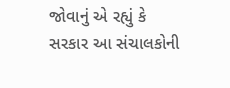જોવાનું એ રહ્યું કે સરકાર આ સંચાલકોની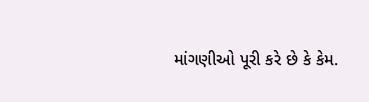માંગણીઓ પૂરી કરે છે કે કેમ.